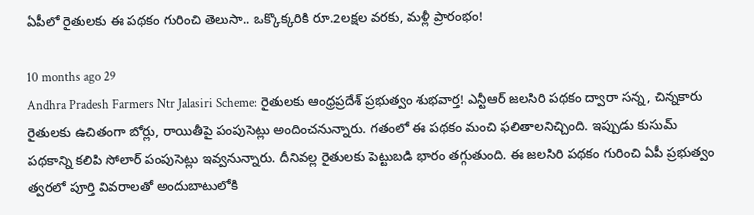ఏపీలో రైతులకు ఈ పథకం గురించి తెలుసా.. ఒక్కొక్కరికి రూ.2లక్షల వరకు, మళ్లీ ప్రారంభం!

10 months ago 29
Andhra Pradesh Farmers Ntr Jalasiri Scheme: రైతులకు ఆంధ్రప్రదేశ్ ప్రభుత్వం శుభవార్త! ఎన్టీఆర్ జలసిరి పథకం ద్వారా సన్న, చిన్నకారు రైతులకు ఉచితంగా బోర్లు, రాయితీపై పంపుసెట్లు అందించనున్నారు. గతంలో ఈ పథకం మంచి ఫలితాలనిచ్చింది. ఇప్పుడు కుసుమ్ పథకాన్ని కలిపి సోలార్ పంపుసెట్లు ఇవ్వనున్నారు. దీనివల్ల రైతులకు పెట్టుబడి భారం తగ్గుతుంది. ఈ జలసిరి పథకం గురించి ఏపీ ప్రభుత్వం త్వరలో పూర్తి వివరాలతో అందుబాటులోకి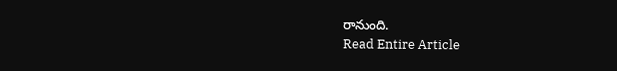రానుంది.
Read Entire Article